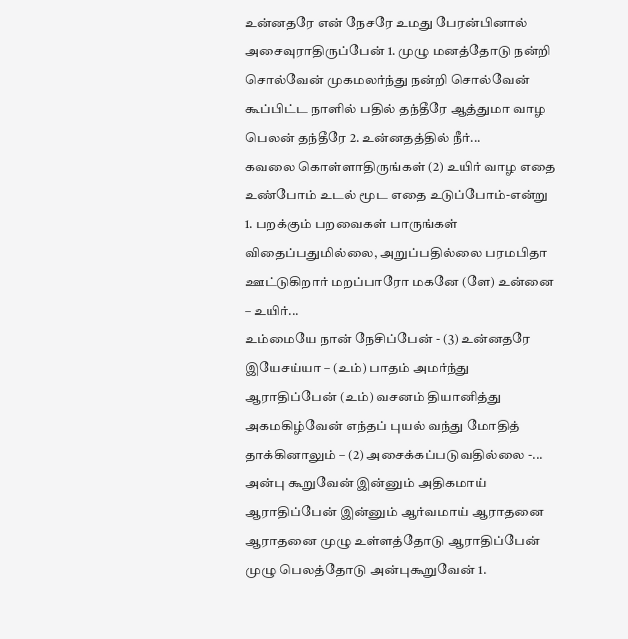உன்னதரே என் நேசரே உமது பேரன்பினால் அசைவுராதிருப்பேன் 1. முழு மனத்தோடு நன்றி சொல்வேன் முகமலர்ந்து நன்றி சொல்வேன் கூப்பிட்ட நாளில் பதில் தந்தீரே ஆத்துமா வாழ பெலன் தந்தீரே 2. உன்னதத்தில் நீர்...
கவலை கொள்ளாதிருங்கள் (2) உயிர் வாழ எதை உண்போம் உடல் மூட எதை உடுப்போம்-என்று 1. பறக்கும் பறவைகள் பாருங்கள் விதைப்பதுமில்லை, அறுப்பதில்லை பரமபிதா ஊட்டுகிறார் மறப்பாரோ மகனே (ளே) உன்னை – உயிர்...
உம்மையே நான் நேசிப்பேன் - (3) உன்னதரே இயேசய்யா – (உம்) பாதம் அமர்ந்து ஆராதிப்பேன் (உம்) வசனம் தியானித்து அகமகிழ்வேன் எந்தப் புயல் வந்து மோதித் தாக்கினாலும் – (2) அசைக்கப்படுவதில்லை -...
அன்பு கூறுவேன் இன்னும் அதிகமாய் ஆராதிப்பேன் இன்னும் ஆர்வமாய் ஆராதனை ஆராதனை முழு உள்ளத்தோடு ஆராதிப்பேன் முழு பெலத்தோடு அன்புகூறுவேன் 1.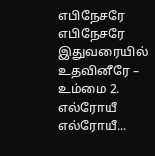எபிநேசரே எபிநேசரே இதுவரையில் உதவினீரே – உம்மை 2. எல்ரோயீ எல்ரோயீ...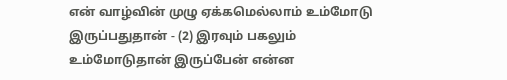என் வாழ்வின் முழு ஏக்கமெல்லாம் உம்மோடு இருப்பதுதான் - (2) இரவும் பகலும் உம்மோடுதான் இருப்பேன் என்ன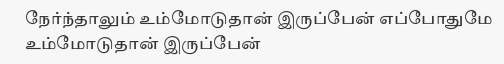நேர்ந்தாலும் உம்மோடுதான் இருப்பேன் எப்போதுமே உம்மோடுதான் இருப்பேன்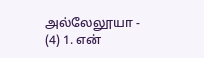அல்லேலூயா - (4) 1. என்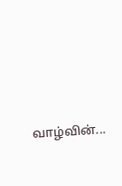வாழ்வின்...